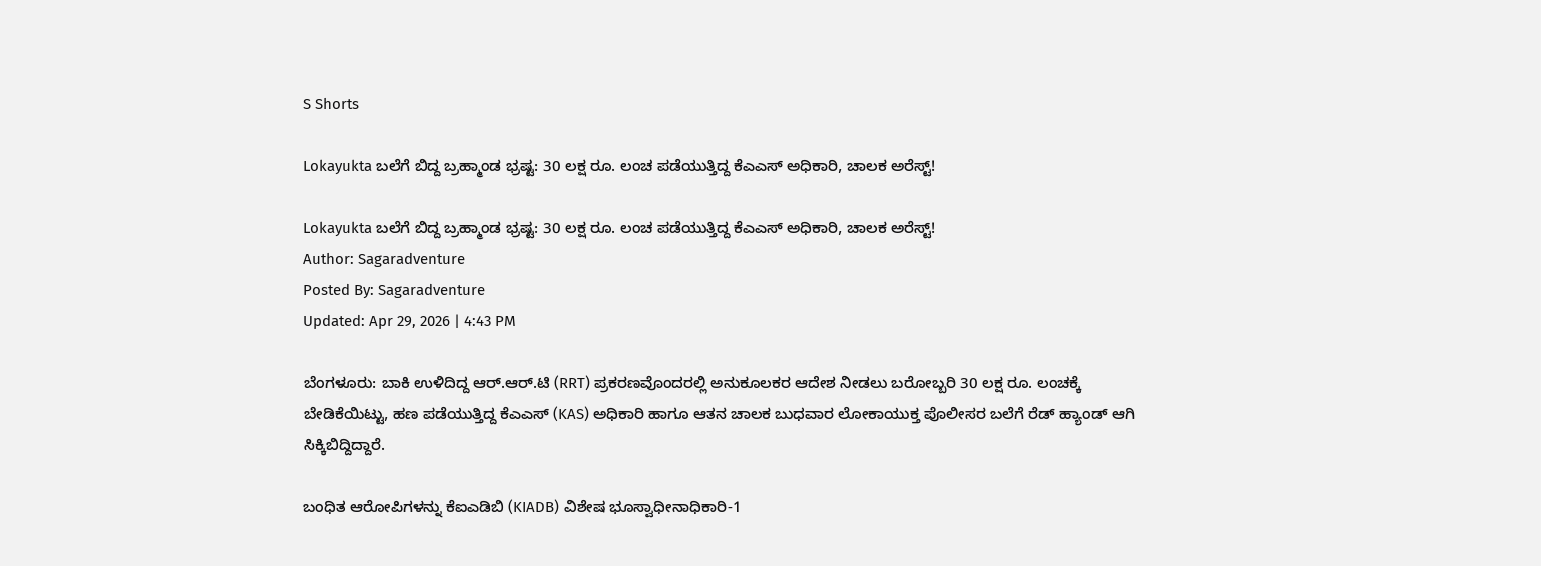S Shorts

Lokayukta ಬಲೆಗೆ ಬಿದ್ದ ಬ್ರಹ್ಮಾಂಡ ಭ್ರಷ್ಟ: 30 ಲಕ್ಷ ರೂ. ಲಂಚ ಪಡೆಯುತ್ತಿದ್ದ ಕೆಎಎಸ್ ಅಧಿಕಾರಿ, ಚಾಲಕ ಅರೆಸ್ಟ್!

Lokayukta ಬಲೆಗೆ ಬಿದ್ದ ಬ್ರಹ್ಮಾಂಡ ಭ್ರಷ್ಟ: 30 ಲಕ್ಷ ರೂ. ಲಂಚ ಪಡೆಯುತ್ತಿದ್ದ ಕೆಎಎಸ್ ಅಧಿಕಾರಿ, ಚಾಲಕ ಅರೆಸ್ಟ್!
Author: Sagaradventure
Posted By: Sagaradventure
Updated: Apr 29, 2026 | 4:43 PM

ಬೆಂಗಳೂರು: ಬಾಕಿ ಉಳಿದಿದ್ದ ಆರ್.ಆರ್.ಟಿ (RRT) ಪ್ರಕರಣವೊಂದರಲ್ಲಿ ಅನುಕೂಲಕರ ಆದೇಶ ನೀಡಲು ಬರೋಬ್ಬರಿ 30 ಲಕ್ಷ ರೂ. ಲಂಚಕ್ಕೆ ಬೇಡಿಕೆಯಿಟ್ಟು, ಹಣ ಪಡೆಯುತ್ತಿದ್ದ ಕೆಎಎಸ್ (KAS) ಅಧಿಕಾರಿ ಹಾಗೂ ಆತನ ಚಾಲಕ ಬುಧವಾರ ಲೋಕಾಯುಕ್ತ ಪೊಲೀಸರ ಬಲೆಗೆ ರೆಡ್ ಹ್ಯಾಂಡ್ ಆಗಿ ಸಿಕ್ಕಿಬಿದ್ದಿದ್ದಾರೆ.

ಬಂಧಿತ ಆರೋಪಿಗಳನ್ನು ಕೆಐಎಡಿಬಿ (KIADB) ವಿಶೇಷ ಭೂಸ್ವಾಧೀನಾಧಿಕಾರಿ-1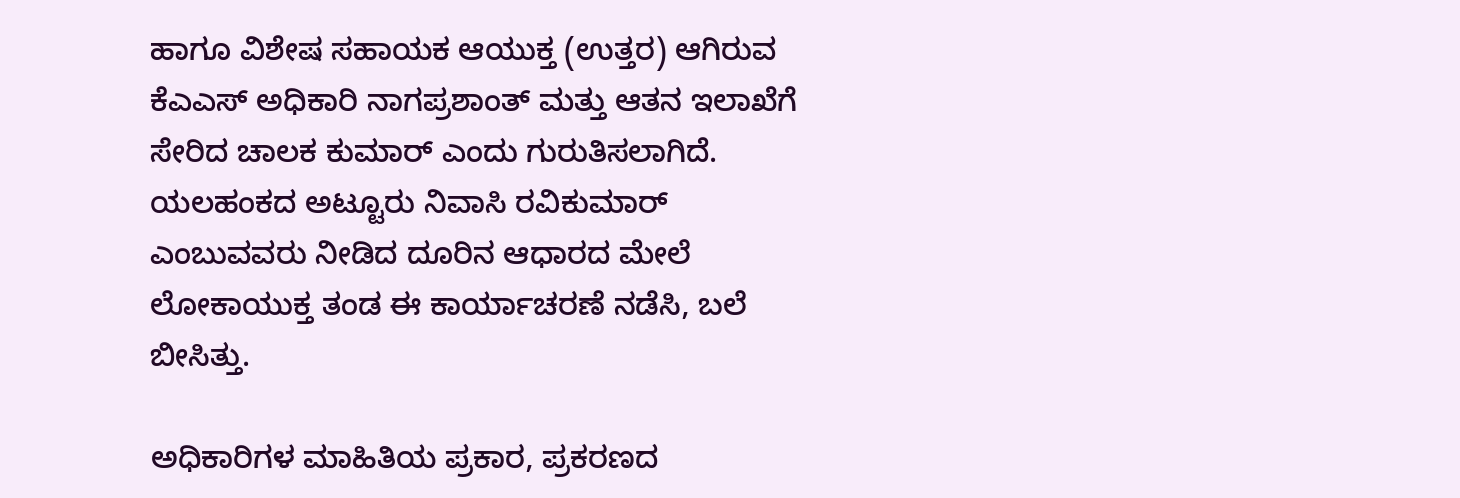ಹಾಗೂ ವಿಶೇಷ ಸಹಾಯಕ ಆಯುಕ್ತ (ಉತ್ತರ) ಆಗಿರುವ ಕೆಎಎಸ್ ಅಧಿಕಾರಿ ನಾಗಪ್ರಶಾಂತ್ ಮತ್ತು ಆತನ ಇಲಾಖೆಗೆ ಸೇರಿದ ಚಾಲಕ ಕುಮಾರ್ ಎಂದು ಗುರುತಿಸಲಾಗಿದೆ. ಯಲಹಂಕದ ಅಟ್ಟೂರು ನಿವಾಸಿ ರವಿಕುಮಾರ್ ಎಂಬುವವರು ನೀಡಿದ ದೂರಿನ ಆಧಾರದ ಮೇಲೆ ಲೋಕಾಯುಕ್ತ ತಂಡ ಈ ಕಾರ್ಯಾಚರಣೆ ನಡೆಸಿ, ಬಲೆ ಬೀಸಿತ್ತು.

ಅಧಿಕಾರಿಗಳ ಮಾಹಿತಿಯ ಪ್ರಕಾರ, ಪ್ರಕರಣದ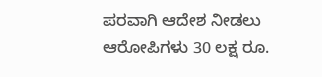ಪರವಾಗಿ ಆದೇಶ ನೀಡಲು ಆರೋಪಿಗಳು 30 ಲಕ್ಷ ರೂ.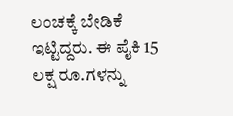ಲಂಚಕ್ಕೆ ಬೇಡಿಕೆ ಇಟ್ಟಿದ್ದರು. ಈ ಪೈಕಿ 15 ಲಕ್ಷ ರೂ.ಗಳನ್ನು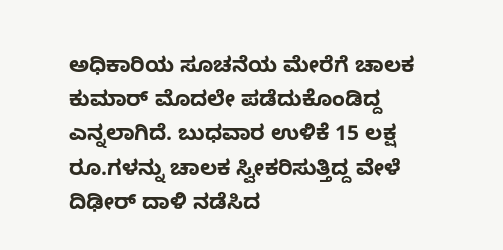ಅಧಿಕಾರಿಯ ಸೂಚನೆಯ ಮೇರೆಗೆ ಚಾಲಕ ಕುಮಾರ್ ಮೊದಲೇ ಪಡೆದುಕೊಂಡಿದ್ದ ಎನ್ನಲಾಗಿದೆ. ಬುಧವಾರ ಉಳಿಕೆ 15 ಲಕ್ಷ ರೂ.ಗಳನ್ನು ಚಾಲಕ ಸ್ವೀಕರಿಸುತ್ತಿದ್ದ ವೇಳೆ ದಿಢೀರ್ ದಾಳಿ ನಡೆಸಿದ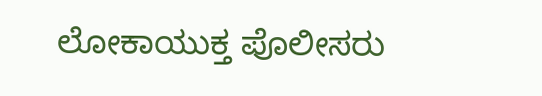ಲೋಕಾಯುಕ್ತ ಪೊಲೀಸರು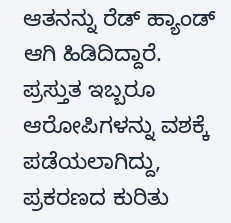ಆತನನ್ನು ರೆಡ್ ಹ್ಯಾಂಡ್ ಆಗಿ ಹಿಡಿದಿದ್ದಾರೆ. ಪ್ರಸ್ತುತ ಇಬ್ಬರೂ ಆರೋಪಿಗಳನ್ನು ವಶಕ್ಕೆ ಪಡೆಯಲಾಗಿದ್ದು, ಪ್ರಕರಣದ ಕುರಿತು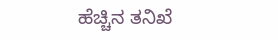ಹೆಚ್ಚಿನ ತನಿಖೆ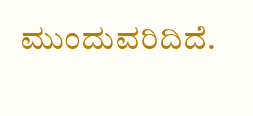ಮುಂದುವರಿದಿದೆ.